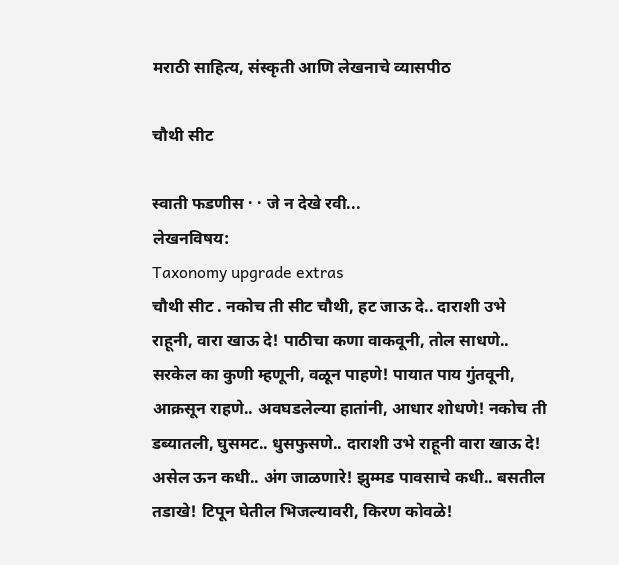मराठी साहित्य, संस्कृती आणि लेखनाचे व्यासपीठ

चौथी सीट

स्वाती फडणीस · · जे न देखे रवी...
लेखनविषय:
Taxonomy upgrade extras
चौथी सीट . नकोच ती सीट चौथी, हट जाऊ दे.. दाराशी उभे राहूनी, वारा खाऊ दे! पाठीचा कणा वाकवूनी, तोल साधणे.. सरकेल का कुणी म्हणूनी, वळून पाहणे! पायात पाय गुंतवूनी, आक्रसून राहणे.. अवघडलेल्या हातांनी, आधार शोधणे! नकोच ती डब्यातली, घुसमट.. धुसफुसणे.. दाराशी उभे राहूनी वारा खाऊ दे! असेल ऊन कधी.. अंग जाळणारे! झुम्मड पावसाचे कधी.. बसतील तडाखे! टिपून घेतील भिजल्यावरी, किरण कोवळे!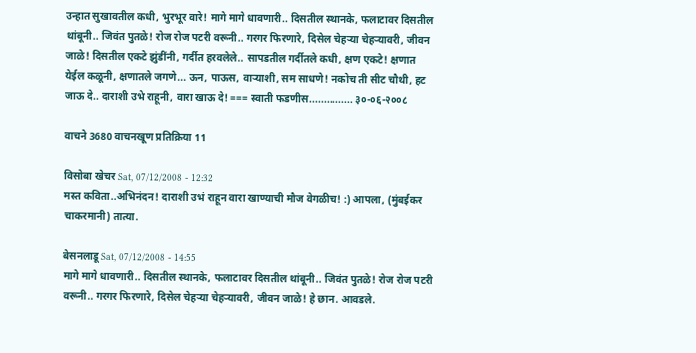उन्हात सुखावतील कधी, भुरभूर वारे! मागे मागे धावणारी.. दिसतील स्थानके, फलाटावर दिसतील थांबूनी.. जिवंत पुतळे! रोज रोज पटरी वरूनी.. गरगर फिरणारे, दिसेल चेहर्‍या चेहर्‍यावरी, जीवन जाळे! दिसतील एकटे झुंडींनी, गर्दीत हरवलेले.. सापडतील गर्दीतले कधी, क्षण एकटे! क्षणात येईल कळूनी, क्षणातले जगणे... ऊन, पाऊस, वाऱ्याशी, सम साधणे! नकोच ती सीट चौथी, हट जाऊ दे.. दाराशी उभे राहूनी, वारा खाऊ दे! === स्वाती फडणीस............... ३०-०६-२००८

वाचने 3680 वाचनखूण प्रतिक्रिया 11

विसोबा खेचर Sat, 07/12/2008 - 12:32
मस्त कविता..अभिनंदन! दाराशी उभं राहून वारा खाण्याची मौज वेगळीच! :) आपला, (मुंबईकर चाकरमानी) तात्या.

बेसनलाडू Sat, 07/12/2008 - 14:55
मागे मागे धावणारी.. दिसतील स्थानके, फलाटावर दिसतील थांबूनी.. जिवंत पुतळे! रोज रोज पटरी वरूनी.. गरगर फिरणारे, दिसेल चेहर्‍या चेहर्‍यावरी, जीवन जाळे! हे छान. आवडले.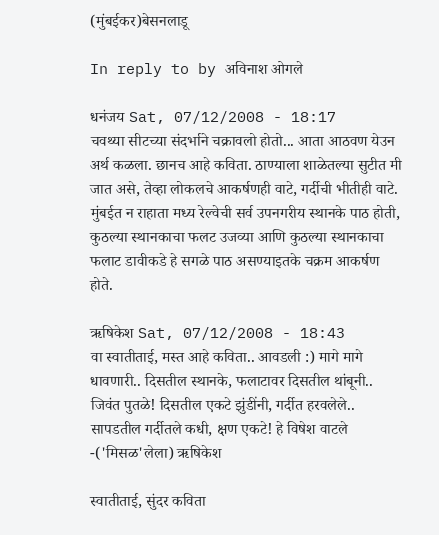(मुंबईकर)बेसनलाडू

In reply to by अविनाश ओगले

धनंजय Sat, 07/12/2008 - 18:17
चवथ्या सीटच्या संदर्भाने चक्रावलो होतो... आता आठवण येउन अर्थ कळला. छानच आहे कविता. ठाण्याला शाळेतल्या सुटीत मी जात असे, तेव्हा लोकलचे आकर्षणही वाटे, गर्दीची भीतीही वाटे. मुंबईत न राहाता मध्य रेल्वेची सर्व उपनगरीय स्थानके पाठ होती, कुठल्या स्थानकाचा फलट उजव्या आणि कुठल्या स्थानकाचा फलाट डावीकडे हे सगळे पाठ असण्याइतके चक्रम आकर्षण होते.

ऋषिकेश Sat, 07/12/2008 - 18:43
वा स्वातीताई, मस्त आहे कविता.. आवडली :) मागे मागे धावणारी.. दिसतील स्थानके, फलाटावर दिसतील थांबूनी.. जिवंत पुतळे! दिसतील एकटे झुंडींनी, गर्दीत हरवलेले.. सापडतील गर्दीतले कधी, क्षण एकटे! हे विषेश वाटले -('मिसळ'लेला) ऋषिकेश

स्वातीताई, सुंदर कविता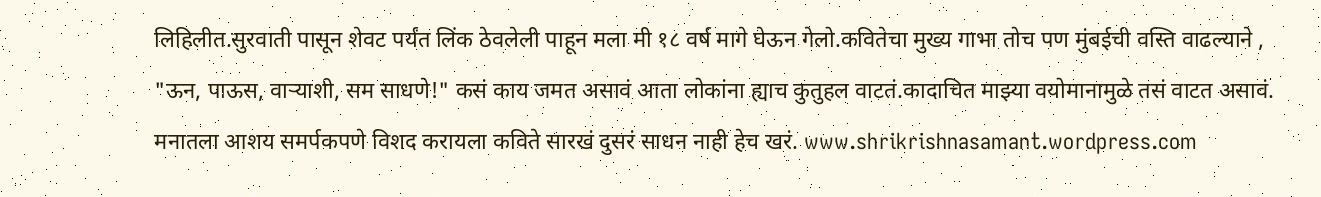लिहिलीत.सुरवाती पासून शेवट पर्यंत लिंक ठेवलेली पाहून मला मी १८ वर्ष मागे घेऊन गेलो.कवितेचा मुख्य गाभा तोच पण मुंबईची वस्ति वाढल्याने , "ऊन, पाऊस, वाऱ्याशी, सम साधणे!" कसं काय जमत असावं आता लोकांना ह्याच कुतुहल वाटतं.कादाचित माझ्या वयोमानामुळे तसं वाटत असावं. मनातला आशय समर्पकपणे विशद करायला कविते सारखं दुसरं साधन नाही हेच खरं. www.shrikrishnasamant.wordpress.com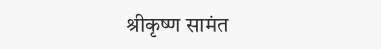श्रीकृष्ण सामंत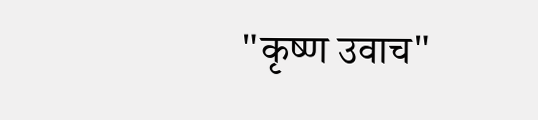"कृष्ण उवाच"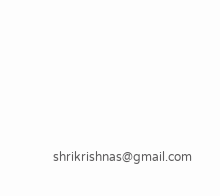shrikrishnas@gmail.com